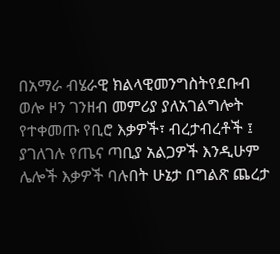በአማራ ብሄራዊ ክልላዊመንግስትየደቡብ ወሎ ዞን ገንዘብ መምሪያ ያለአገልግሎት የተቀመጡ የቢሮ እቃዎች፣ ብረታብረቶች ፤ ያገለገሉ የጤና ጣቢያ አልጋዎች እንዲሁም ሌሎች እቃዎች ባሉበት ሁኔታ በግልጽ ጨረታ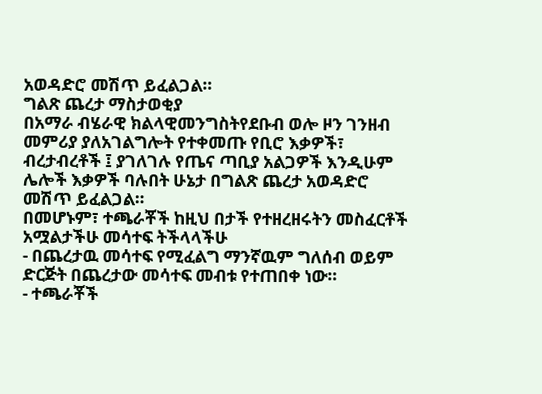አወዳድሮ መሽጥ ይፈልጋል።
ግልጽ ጨረታ ማስታወቂያ
በአማራ ብሄራዊ ክልላዊመንግስትየደቡብ ወሎ ዞን ገንዘብ መምሪያ ያለአገልግሎት የተቀመጡ የቢሮ እቃዎች፣ ብረታብረቶች ፤ ያገለገሉ የጤና ጣቢያ አልጋዎች እንዲሁም ሌሎች እቃዎች ባሉበት ሁኔታ በግልጽ ጨረታ አወዳድሮ መሽጥ ይፈልጋል።
በመሆኑም፣ ተጫራቾች ከዚህ በታች የተዘረዘሩትን መስፈርቶች አሟልታችሁ መሳተፍ ትችላላችሁ
- በጨረታዉ መሳተፍ የሚፈልግ ማንኛዉም ግለሰብ ወይም ድርጅት በጨረታው መሳተፍ መብቱ የተጠበቀ ነው።
- ተጫራቾች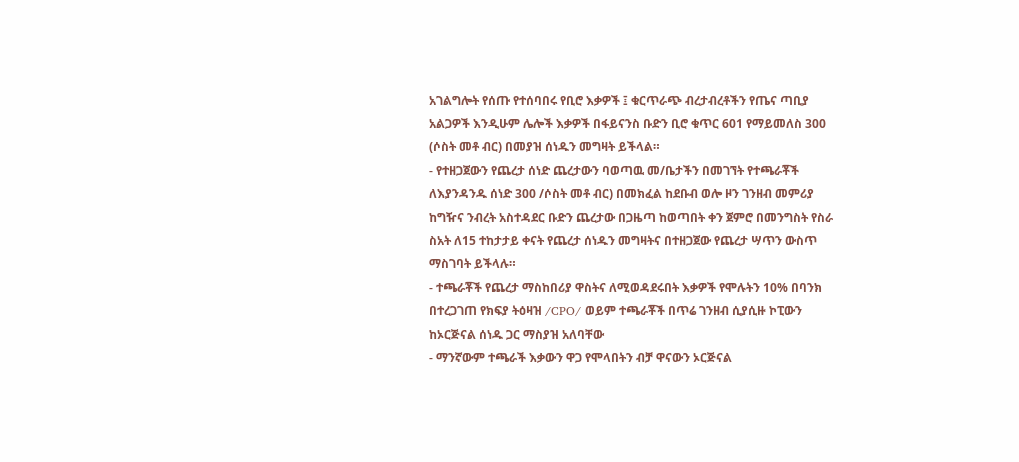አገልግሎት የሰጡ የተሰባበሩ የቢሮ እቃዎች ፤ ቁርጥራጭ ብረታብረቶችን የጤና ጣቢያ አልጋዎች እንዲሁም ሌሎች እቃዎች በፋይናንስ ቡድን ቢሮ ቁጥር 601 የማይመለስ 300 (ሶስት መቶ ብር) በመያዝ ሰነዱን መግዛት ይችላል።
- የተዘጋጀውን የጨረታ ሰነድ ጨረታውን ባወጣዉ መ/ቤታችን በመገኘት የተጫራቾች ለእያንዳንዱ ሰነድ 300 /ሶስት መቶ ብር) በመክፈል ከደቡብ ወሎ ዞን ገንዘብ መምሪያ ከግዥና ንብረት አስተዳደር ቡድን ጨረታው በጋዜጣ ከወጣበት ቀን ጀምሮ በመንግስት የስራ ስአት ለ15 ተከታታይ ቀናት የጨረታ ሰነዱን መግዛትና በተዘጋጀው የጨረታ ሣጥን ውስጥ ማስገባት ይችላሉ።
- ተጫራቾች የጨረታ ማስከበሪያ ዋስትና ለሚወዳደሩበት እቃዎች የሞሉትን 10% በባንክ በተረጋገጠ የክፍያ ትዕዛዝ /CPO/ ወይም ተጫራቾች በጥሬ ገንዘብ ሲያሲዙ ኮፒውን ከኦርጅናል ሰነዱ ጋር ማስያዝ አለባቸው
- ማንኛውም ተጫራች እቃውን ዋጋ የሞላበትን ብቻ ዋናውን ኦርጅናል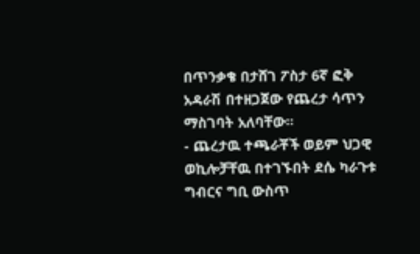በጥንቃቄ በታሸገ ፖስታ 6ኛ ፎቅ አዳራሽ በተዘጋጀው የጨረታ ሳጥን ማስገባት አለባቸው።
- ጨረታዉ ተጫራቾች ወይም ህጋዊ ወኪሎቻቸዉ በተገኙበት ደሴ ካራጉቱ ግብርና ግቢ ውስጥ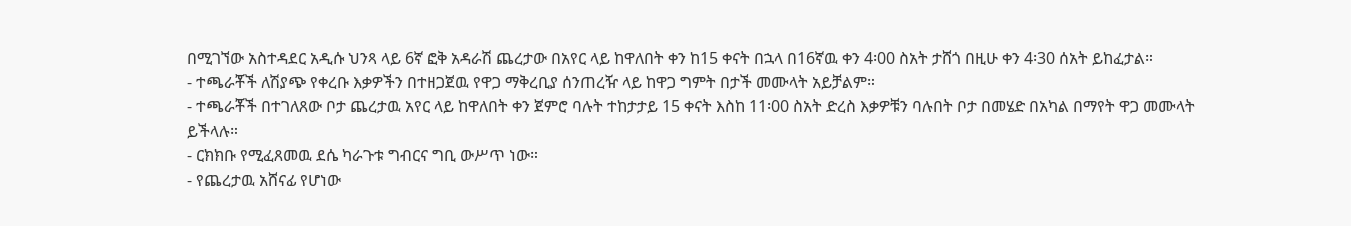በሚገኘው አስተዳደር አዲሱ ህንጻ ላይ 6ኛ ፎቅ አዳራሽ ጨረታው በአየር ላይ ከዋለበት ቀን ከ15 ቀናት በኋላ በ16ኛዉ ቀን 4፡00 ስአት ታሸጎ በዚሁ ቀን 4፡30 ሰአት ይከፈታል።
- ተጫራቾች ለሽያጭ የቀረቡ እቃዎችን በተዘጋጀዉ የዋጋ ማቅረቢያ ሰንጠረዥ ላይ ከዋጋ ግምት በታች መሙላት አይቻልም።
- ተጫራቾች በተገለጸው ቦታ ጨረታዉ አየር ላይ ከዋለበት ቀን ጀምሮ ባሉት ተከታታይ 15 ቀናት እስከ 11፡00 ስአት ድረስ እቃዎቹን ባሉበት ቦታ በመሄድ በአካል በማየት ዋጋ መሙላት ይችላሉ።
- ርክክቡ የሚፈጸመዉ ደሴ ካራጉቱ ግብርና ግቢ ውሥጥ ነው።
- የጨረታዉ አሸናፊ የሆነው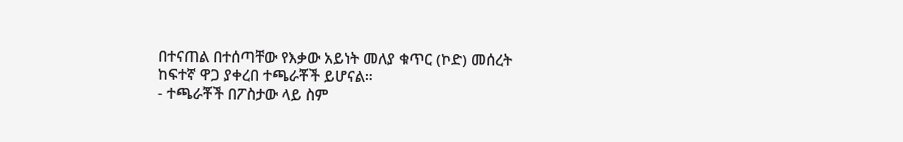በተናጠል በተሰጣቸው የእቃው አይነት መለያ ቁጥር (ኮድ) መሰረት ከፍተኛ ዋጋ ያቀረበ ተጫራቾች ይሆናል።
- ተጫራቾች በፖስታው ላይ ስም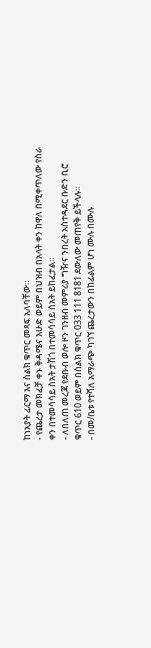ከነአያት ፊርማ እና ስልክ ቁጥር መጻፍ አለባቸው።
- የጨረታ መክፈቻ ቀኑ ቅዳሜና እሁድ ወይም በህዝብ በአላት ቀን ከዋለ በሚቀጥለው የስራ ቀን በተመሳሳይ ስአት ታሽጎ በተመሳሳይ ሰአት ይከፈታል።
- ለበለጠ መረጃ የደቡብ ወሎ ዞን ገንዘብ መምሪያ ግዥና ንበረት አስተዳደር ቡድን ቢሮ ቁጥር 610 ወይም በስልክ ቁጥር 033 111 8181 ደውለው መጠየቅ ይችላሉ።
- በመ/ቤቱ የተሻለ አማራጭ ካገኘ ጨረታውን በከፊልም ሆነ ሙሉ በሙሉ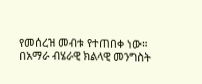የመሰረዝ መብቱ የተጠበቀ ነው።
በአማራ ብሄራዊ ክልላዊ መንግስት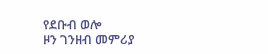የደቡብ ወሎ
ዞን ገንዘብ መምሪያ